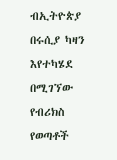ብኢትዮጵያ በሩሲያ ካዛን እየተካሄደ በሚገኘው የብሪክስ የወጣቶች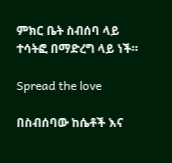ምክር ቤት ስብሰባ ላይ ተሳትፎ በማድረግ ላይ ነች።

Spread the love

በስብሰባው ከሴቶች እና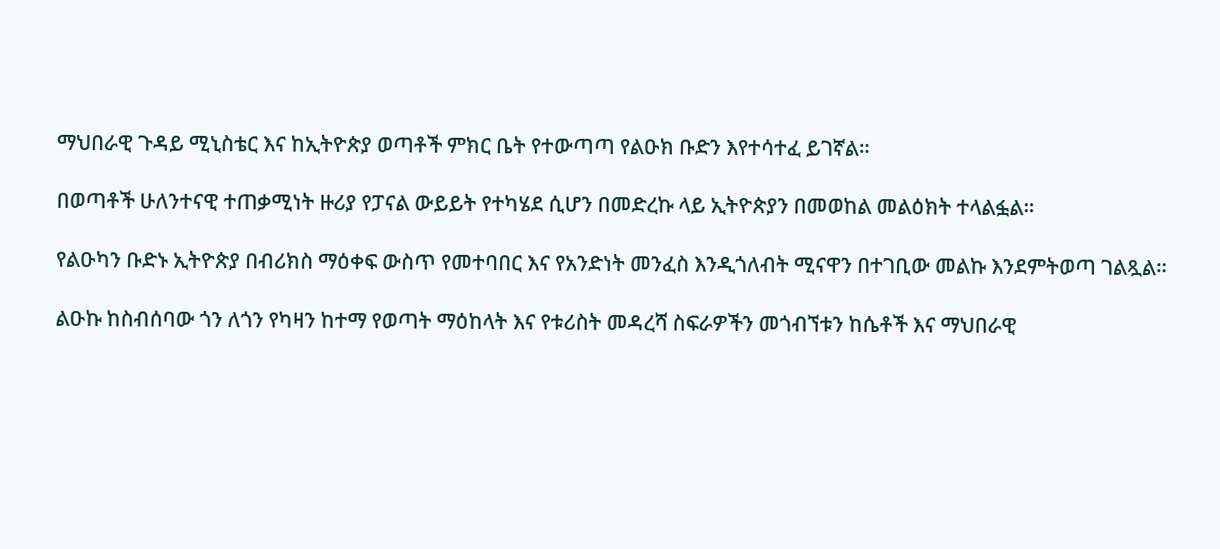ማህበራዊ ጉዳይ ሚኒስቴር እና ከኢትዮጵያ ወጣቶች ምክር ቤት የተውጣጣ የልዑክ ቡድን እየተሳተፈ ይገኛል።

በወጣቶች ሁለንተናዊ ተጠቃሚነት ዙሪያ የፓናል ውይይት የተካሄደ ሲሆን በመድረኩ ላይ ኢትዮጵያን በመወከል መልዕክት ተላልፏል።

የልዑካን ቡድኑ ኢትዮጵያ በብሪክስ ማዕቀፍ ውስጥ የመተባበር እና የአንድነት መንፈስ እንዲጎለብት ሚናዋን በተገቢው መልኩ እንደምትወጣ ገልጿል።

ልዑኩ ከስብሰባው ጎን ለጎን የካዛን ከተማ የወጣት ማዕከላት እና የቱሪስት መዳረሻ ስፍራዎችን መጎብኘቱን ከሴቶች እና ማህበራዊ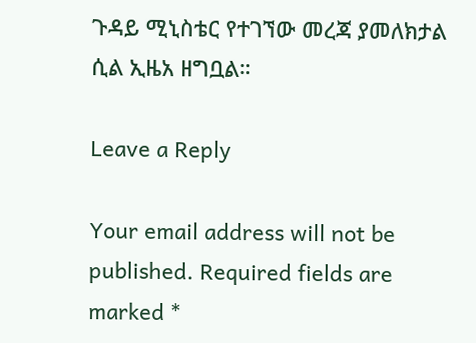ጉዳይ ሚኒስቴር የተገኘው መረጃ ያመለክታል ሲል ኢዜአ ዘግቧል።

Leave a Reply

Your email address will not be published. Required fields are marked *